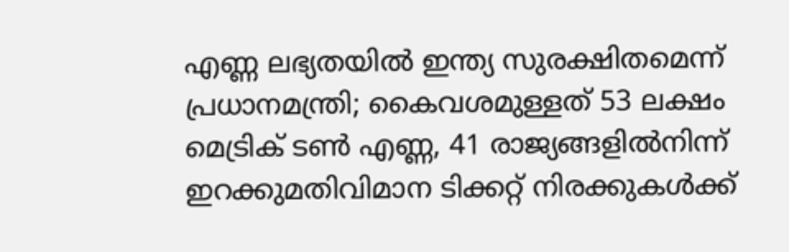എണ്ണ ലഭ്യതയിൽ ഇന്ത്യ സുരക്ഷിതമെന്ന് പ്രധാനമന്ത്രി; കൈവശമുള്ളത് 53 ലക്ഷം മെട്രിക് ടൺ എണ്ണ, 41 രാജ്യങ്ങളിൽനിന്ന് ഇറക്കുമതിവിമാന ടിക്കറ്റ് നിരക്കുകൾക്ക്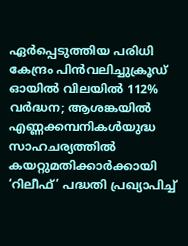ഏർപ്പെടുത്തിയ പരിധി കേന്ദ്രം പിൻവലിച്ചുക്രൂഡ് ഓയിൽ വിലയിൽ 112% വർദ്ധന; ആശങ്കയിൽ എണ്ണക്കമ്പനികൾയുദ്ധ സാഹചര്യത്തില്‍ കയറ്റുമതിക്കാർക്കായി ‘റിലീഫ്’ പദ്ധതി പ്രഖ്യാപിച്ച്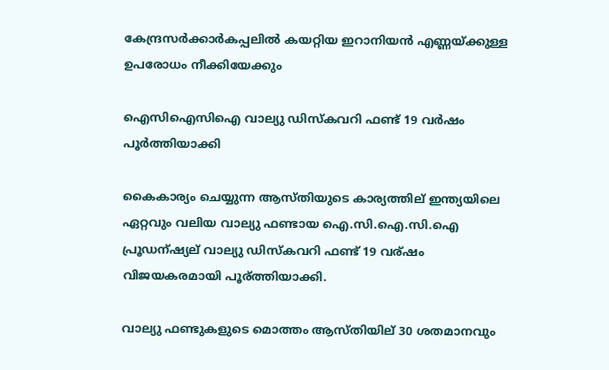കേന്ദ്രസർക്കാർകപ്പലിൽ കയറ്റിയ ഇറാനിയൻ എണ്ണയ്ക്കുള്ള ഉപരോധം നീക്കിയേക്കും

ഐസിഐസിഐ വാല്യു ഡിസ്‌കവറി ഫണ്ട് 19 വര്‍ഷം പൂര്‍ത്തിയാക്കി

കൈകാര്യം ചെയ്യുന്ന ആസ്തിയുടെ കാര്യത്തില് ഇന്ത്യയിലെ ഏറ്റവും വലിയ വാല്യു ഫണ്ടായ ഐ.സി.ഐ.സി.ഐ പ്രൂഡന്ഷ്യല് വാല്യു ഡിസ്കവറി ഫണ്ട് 19 വര്ഷം വിജയകരമായി പൂര്ത്തിയാക്കി.

വാല്യു ഫണ്ടുകളുടെ മൊത്തം ആസ്തിയില് 30 ശതമാനവും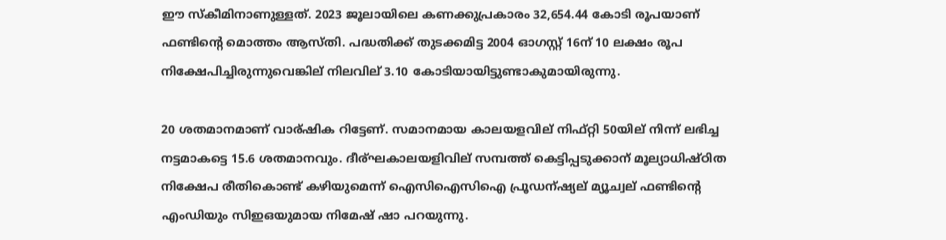ഈ സ്കീമിനാണുള്ളത്. 2023 ജൂലായിലെ കണക്കുപ്രകാരം 32,654.44 കോടി രൂപയാണ് ഫണ്ടിന്റെ മൊത്തം ആസ്തി. പദ്ധതിക്ക് തുടക്കമിട്ട 2004 ഓഗസ്റ്റ് 16ന് 10 ലക്ഷം രൂപ നിക്ഷേപിച്ചിരുന്നുവെങ്കില് നിലവില് 3.10 കോടിയായിട്ടുണ്ടാകുമായിരുന്നു.

20 ശതമാനമാണ് വാര്ഷിക റിട്ടേണ്. സമാനമായ കാലയളവില് നിഫ്റ്റി 50യില് നിന്ന് ലഭിച്ച നട്ടമാകട്ടെ 15.6 ശതമാനവും. ദീര്ഘകാലയളിവില് സമ്പത്ത് കെട്ടിപ്പടുക്കാന് മൂല്യാധിഷ്ഠിത നിക്ഷേപ രീതികൊണ്ട് കഴിയുമെന്ന് ഐസിഐസിഐ പ്രൂഡന്ഷ്യല് മ്യൂച്വല് ഫണ്ടിന്റെ എംഡിയും സിഇഒയുമായ നിമേഷ് ഷാ പറയുന്നു.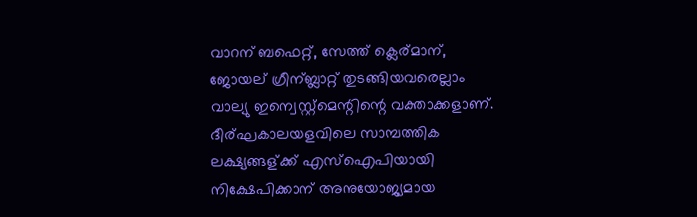വാറന് ബഫെറ്റ്, സേത്ത് ക്ലെര്മാന്, ജോയല് ഗ്രീന്ബ്ലാറ്റ് തുടങ്ങിയവരെല്ലാം വാല്യു ഇന്വെസ്റ്റ്മെന്റിന്റെ വക്താക്കളാണ്. ദീര്ഘകാലയളവിലെ സാമ്പത്തിക ലക്ഷ്യങ്ങള്ക്ക് എസ്ഐപിയായി നിക്ഷേപിക്കാന് അനുയോജ്യമായ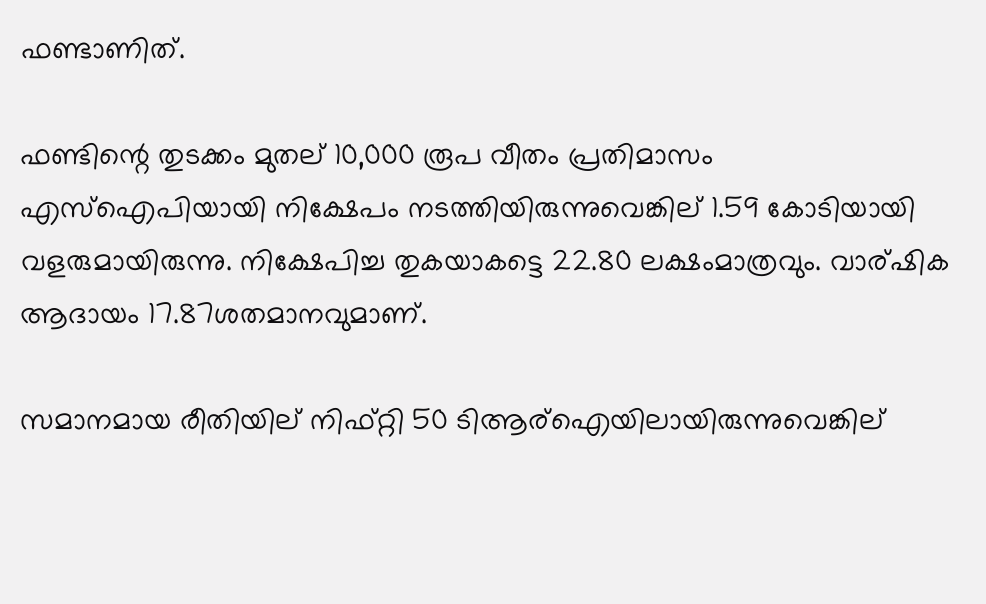ഫണ്ടാണിത്.

ഫണ്ടിന്റെ തുടക്കം മുതല് 10,000 രൂപ വീതം പ്രതിമാസം എസ്ഐപിയായി നിക്ഷേപം നടത്തിയിരുന്നുവെങ്കില് 1.59 കോടിയായി വളരുമായിരുന്നു. നിക്ഷേപിച്ച തുകയാകട്ടെ 22.80 ലക്ഷംമാത്രവും. വാര്ഷിക ആദായം 17.87ശതമാനവുമാണ്.

സമാനമായ രീതിയില് നിഫ്റ്റി 50 ടിആര്ഐയിലായിരുന്നുവെങ്കില്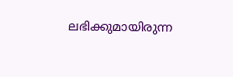ലഭിക്കുമായിരുന്ന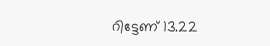റിട്ടേണ് 13.22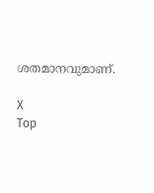ശതമാനവുമാണ്.

X
Top